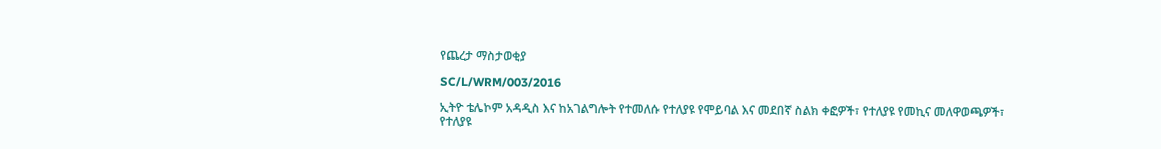የጨረታ ማስታወቂያ

SC/L/WRM/003/2016

ኢትዮ ቴሌኮም አዳዲስ እና ከአገልግሎት የተመለሱ የተለያዩ የሞይባል እና መደበኛ ስልክ ቀፎዎች፣ የተለያዩ የመኪና መለዋወጫዎች፣ የተለያዩ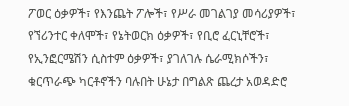ፖወር ዕቃዎች፣ የእንጨት ፖሎች፣ የሥራ መገልገያ መሳሪያዎች፣ የኘሪንተር ቀለሞች፣ የኔትወርክ ዕቃዎች፣ የቢሮ ፈርኒቸሮች፣ የኢንፎርሜሽን ሲስተም ዕቃዎች፣ ያገለገሉ ሴራሚክሶችን፣ ቁርጥራጭ ካርቶኖችን ባሉበት ሁኔታ በግልጽ ጨረታ አወዳድሮ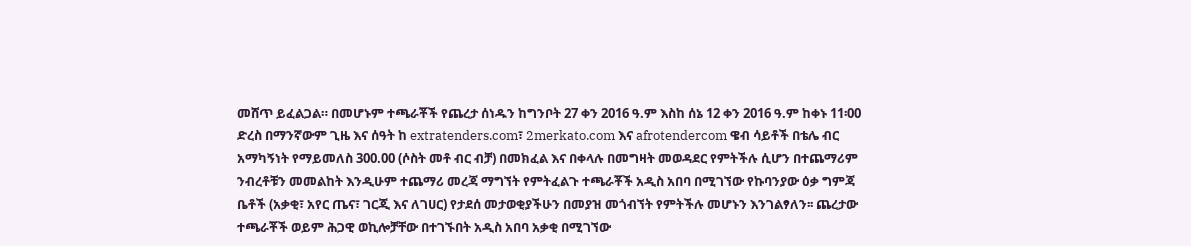መሸጥ ይፈልጋል። በመሆኑም ተጫራቾች የጨረታ ሰነዱን ከግንቦት 27 ቀን 2016 ዓ.ም እስከ ሰኔ 12 ቀን 2016 ዓ.ም ከቀኑ 11፡00 ድረስ በማንኛውም ጊዜ እና ሰዓት ከ extratenders.com፣ 2merkato.com እና afrotendercom ዌብ ሳይቶች በቴሌ ብር አማካኝነት የማይመለስ 300.00 (ሶስት መቶ ብር ብቻ) በመክፈል እና በቀላሉ በመግዛት መወዳደር የምትችሉ ሲሆን በተጨማሪም ንብረቶቹን መመልከት እንዲሁም ተጨማሪ መረጃ ማግኘት የምትፈልጉ ተጫራቾች አዲስ አበባ በሚገኘው የኩባንያው ዕቃ ግምጃ ቤቶች (አቃቂ፣ አየር ጤና፣ ገርጂ እና ለገሀር) የታደሰ መታወቂያችሁን በመያዝ መጎብኘት የምትችሉ መሆኑን እንገልፃለን፡፡ ጨረታው ተጫራቾች ወይም ሕጋዊ ወኪሎቻቸው በተገኙበት አዲስ አበባ አቃቂ በሚገኘው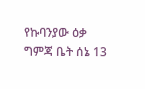የኩባንያው ዕቃ ግምጃ ቤት ሰኔ 13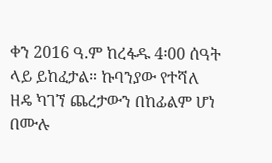ቀን 2016 ዓ.ም ከረፋዱ 4፡00 ሰዓት ላይ ይከፈታል። ኩባንያው የተሻለ ዘዴ ካገኘ ጨረታውን በከፊልም ሆነ በሙሉ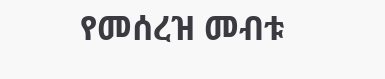የመሰረዝ መብቱ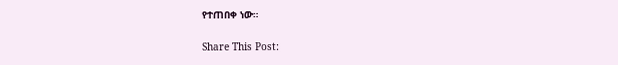የተጠበቀ ነው።

Share This Post: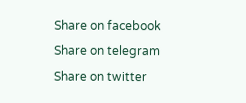Share on facebook
Share on telegram
Share on twitter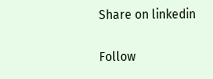Share on linkedin

Follow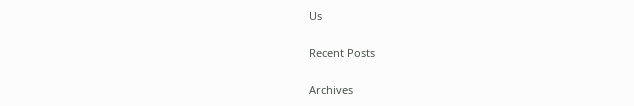Us

Recent Posts

Archives